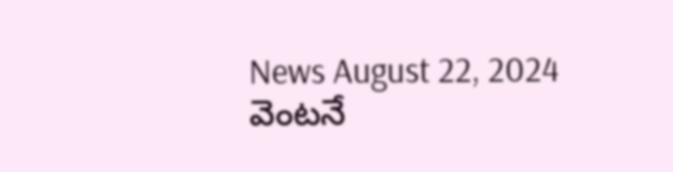News August 22, 2024
వెంటనే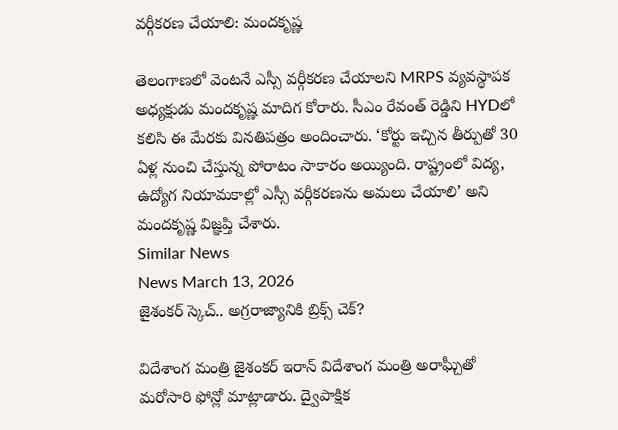వర్గీకరణ చేయాలి: మందకృష్ణ

తెలంగాణలో వెంటనే ఎస్సీ వర్గీకరణ చేయాలని MRPS వ్యవస్థాపక అధ్యక్షుడు మందకృష్ణ మాదిగ కోరారు. సీఎం రేవంత్ రెడ్డిని HYDలో కలిసి ఈ మేరకు వినతిపత్రం అందించారు. ‘కోర్టు ఇచ్చిన తీర్పుతో 30 ఏళ్ల నుంచి చేస్తున్న పోరాటం సాకారం అయ్యింది. రాష్ట్రంలో విద్య, ఉద్యోగ నియామకాల్లో ఎస్సీ వర్గీకరణను అమలు చేయాలి’ అని మందకృష్ణ విజ్ఞప్తి చేశారు.
Similar News
News March 13, 2026
జైశంకర్ స్కెచ్.. అగ్రరాజ్యానికి బ్రిక్స్ చెక్?

విదేశాంగ మంత్రి జైశంకర్ ఇరాన్ విదేశాంగ మంత్రి అరాఘ్చీతో మరోసారి ఫోన్లో మాట్లాడారు. ద్వైపాక్షిక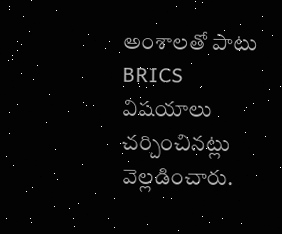అంశాలతో పాటు BRICS విషయాలు చర్చించినట్లు వెల్లడించారు.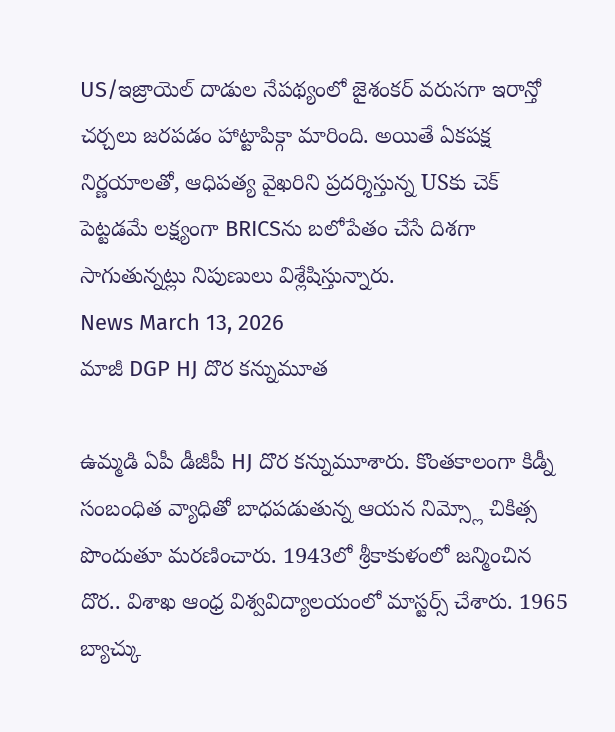US/ఇజ్రాయెల్ దాడుల నేపథ్యంలో జైశంకర్ వరుసగా ఇరాన్తో చర్చలు జరపడం హాట్టాపిక్గా మారింది. అయితే ఏకపక్ష నిర్ణయాలతో, ఆధిపత్య వైఖరిని ప్రదర్శిస్తున్న USకు చెక్ పెట్టడమే లక్ష్యంగా BRICSను బలోపేతం చేసే దిశగా సాగుతున్నట్లు నిపుణులు విశ్లేషిస్తున్నారు.
News March 13, 2026
మాజీ DGP HJ దొర కన్నుమూత

ఉమ్మడి ఏపీ డీజీపీ HJ దొర కన్నుమూశారు. కొంతకాలంగా కిడ్నీ సంబంధిత వ్యాధితో బాధపడుతున్న ఆయన నిమ్స్లో చికిత్స పొందుతూ మరణించారు. 1943లో శ్రీకాకుళంలో జన్మించిన దొర.. విశాఖ ఆంధ్ర విశ్వవిద్యాలయంలో మాస్టర్స్ చేశారు. 1965 బ్యాచ్కు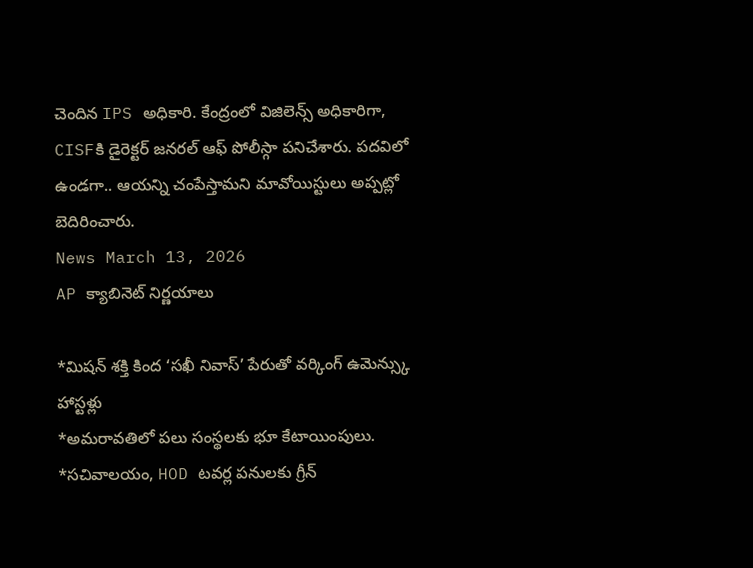చెందిన IPS అధికారి. కేంద్రంలో విజిలెన్స్ అధికారిగా, CISFకి డైరెక్టర్ జనరల్ ఆఫ్ పోలీస్గా పనిచేశారు. పదవిలో ఉండగా.. ఆయన్ని చంపేస్తామని మావోయిస్టులు అప్పట్లో బెదిరించారు.
News March 13, 2026
AP క్యాబినెట్ నిర్ణయాలు

*మిషన్ శక్తి కింద ‘సఖీ నివాస్’ పేరుతో వర్కింగ్ ఉమెన్స్కు హాస్టళ్లు
*అమరావతిలో పలు సంస్థలకు భూ కేటాయింపులు.
*సచివాలయం, HOD టవర్ల పనులకు గ్రీన్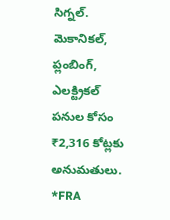సిగ్నల్. మెకానికల్, ప్లంబింగ్, ఎలక్ట్రికల్ పనుల కోసం ₹2,316 కోట్లకు అనుమతులు.
*FRA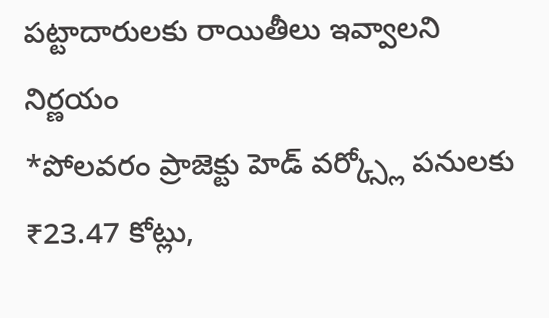పట్టాదారులకు రాయితీలు ఇవ్వాలని నిర్ణయం
*పోలవరం ప్రాజెక్టు హెడ్ వర్క్స్లో పనులకు ₹23.47 కోట్లు,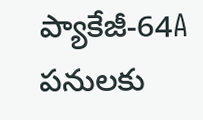ప్యాకేజీ-64A పనులకు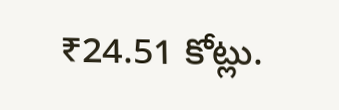₹24.51 కోట్లు.